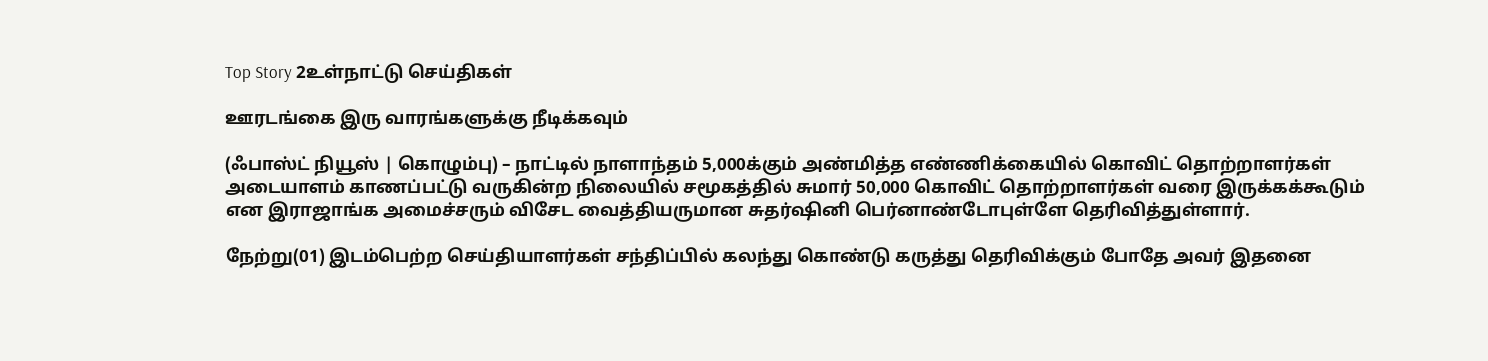Top Story 2உள்நாட்டு செய்திகள்

ஊரடங்கை இரு வாரங்களுக்கு நீடிக்கவும்

(ஃபாஸ்ட் நியூஸ் | கொழும்பு) – நாட்டில் நாளாந்தம் 5,000க்கும் அண்மித்த எண்ணிக்கையில் கொவிட் தொற்றாளர்கள் அடையாளம் காணப்பட்டு வருகின்ற நிலையில் சமூகத்தில் சுமார் 50,000 கொவிட் தொற்றாளர்கள் வரை இருக்கக்கூடும் என இராஜாங்க அமைச்சரும் விசேட வைத்தியருமான சுதர்ஷினி பெர்னாண்டோபுள்ளே தெரிவித்துள்ளார்.

நேற்று(01) இடம்பெற்ற செய்தியாளர்கள் சந்திப்பில் கலந்து கொண்டு கருத்து தெரிவிக்கும் போதே அவர் இதனை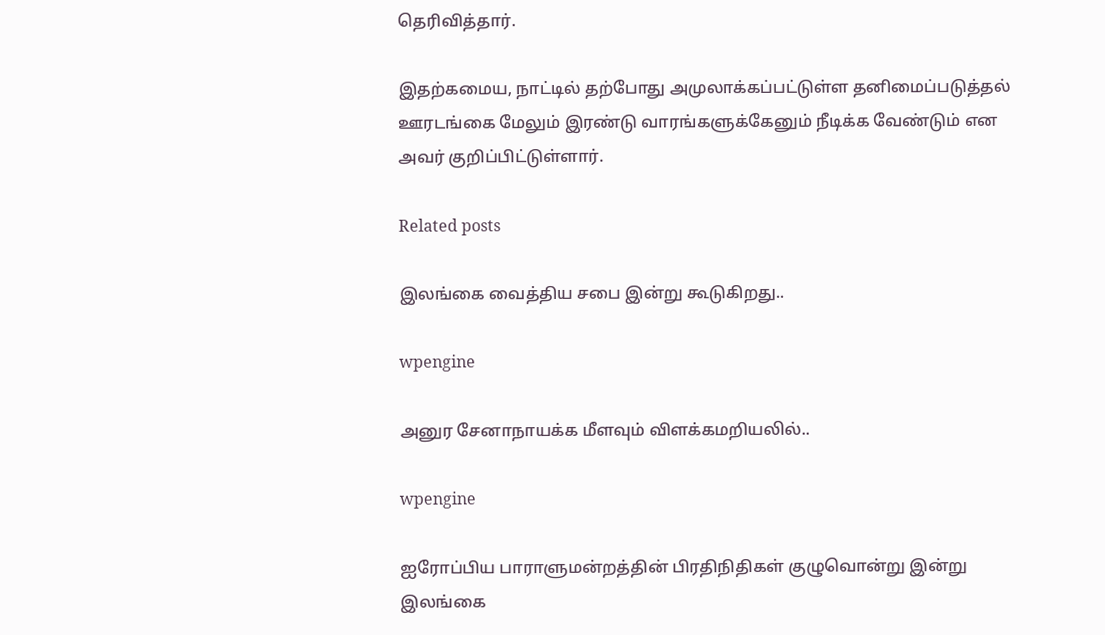தெரிவித்தார்.

இதற்கமைய, நாட்டில் தற்போது அமுலாக்கப்பட்டுள்ள தனிமைப்படுத்தல் ஊரடங்கை மேலும் இரண்டு வாரங்களுக்கேனும் நீடிக்க வேண்டும் என அவர் குறிப்பிட்டுள்ளார்.

Related posts

இலங்கை வைத்திய சபை இன்று கூடுகிறது..

wpengine

அனுர சேனாநாயக்க மீளவும் விளக்கமறியலில்..

wpengine

ஐரோப்பிய பாராளுமன்றத்தின் பிரதிநிதிகள் குழுவொன்று இன்று இலங்கை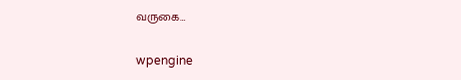வருகை…

wpengine